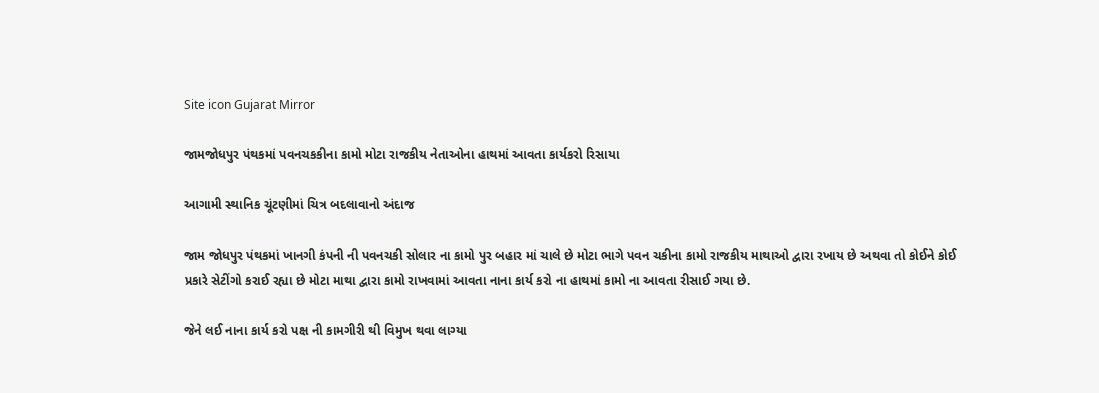Site icon Gujarat Mirror

જામજોધપુર પંથકમાં પવનચકકીના કામો મોટા રાજકીય નેતાઓના હાથમાં આવતા કાર્યકરો રિસાયા

આગામી સ્થાનિક ચૂંટણીમાં ચિત્ર બદલાવાનો અંદાજ

જામ જોધપુર પંથકમાં ખાનગી કંપની ની પવનચકી સોલાર ના કામો પુર બહાર માં ચાલે છે મોટા ભાગે પવન ચકીના કામો રાજકીય માથાઓ દ્વારા રખાય છે અથવા તો કોઈને કોઈ પ્રકારે સેટીંગો કરાઈ રહ્યા છે મોટા માથા દ્વારા કામો રાખવામાં આવતા નાના કાર્ય કરો ના હાથમાં કામો ના આવતા રીસાઈ ગયા છે.

જેને લઈ નાના કાર્ય કરો પક્ષ ની કામગીરી થી વિમુખ થવા લાગ્યા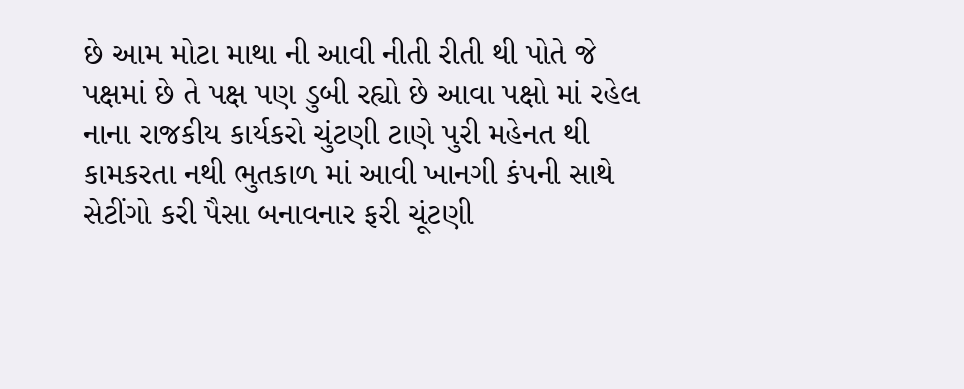છે આમ મોટા માથા ની આવી નીતી રીતી થી પોતે જે પક્ષમાં છે તે પક્ષ પણ ડુબી રહ્યો છે આવા પક્ષો માં રહેલ નાના રાજકીય કાર્યકરો ચુંટણી ટાણે પુરી મહેનત થી કામકરતા નથી ભુતકાળ માં આવી ખાનગી કંપની સાથે સેટીંગો કરી પૈસા બનાવનાર ફરી ચૂંટણી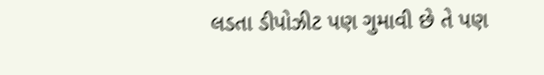લડતા ડીપોઝીટ પણ ગુમાવી છે તે પણ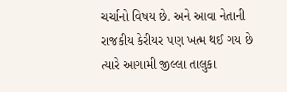ચર્ચાનો વિષય છે. અને આવા નેતાની રાજકીય કેરીયર પણ ખત્મ થઈ ગય છે ત્યારે આગામી જીલ્લા તાલુકા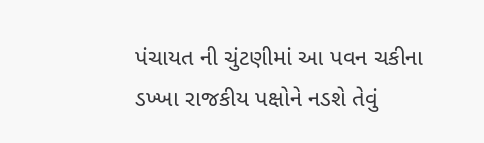પંચાયત ની ચુંટણીમાં આ પવન ચકીના ડખ્ખા રાજકીય પક્ષોને નડશે તેવું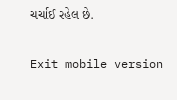ચર્ચાઈ રહેલ છે.

Exit mobile version